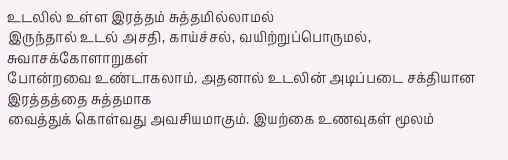உடலில் உள்ள இரத்தம் சுத்தமில்லாமல்
இருந்தால் உடல் அசதி, காய்ச்சல், வயிற்றுப்பொருமல், சுவாசக்கோளாறுகள்
போன்றவை உண்டாகலாம். அதனால் உடலின் அடிப்படை சக்தியான இரத்தத்தை சுத்தமாக
வைத்துக் கொள்வது அவசியமாகும். இயற்கை உணவுகள் மூலம்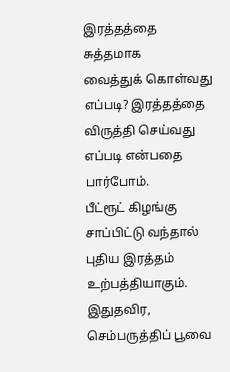இரத்தத்தை சுத்தமாக
வைத்துக் கொள்வது எப்படி? இரத்தத்தை விருத்தி செய்வது எப்படி என்பதை
பார்போம்.
பீட்ரூட் கிழங்கு சாப்பிட்டு வந்தால் புதிய இரத்தம்
உற்பத்தியாகும். இதுதவிர, செம்பருத்திப் பூவை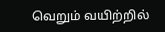வெறும் வயிற்றில்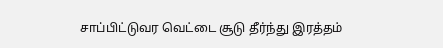சாப்பிட்டுவர வெட்டை சூடு தீர்ந்து இரத்தம்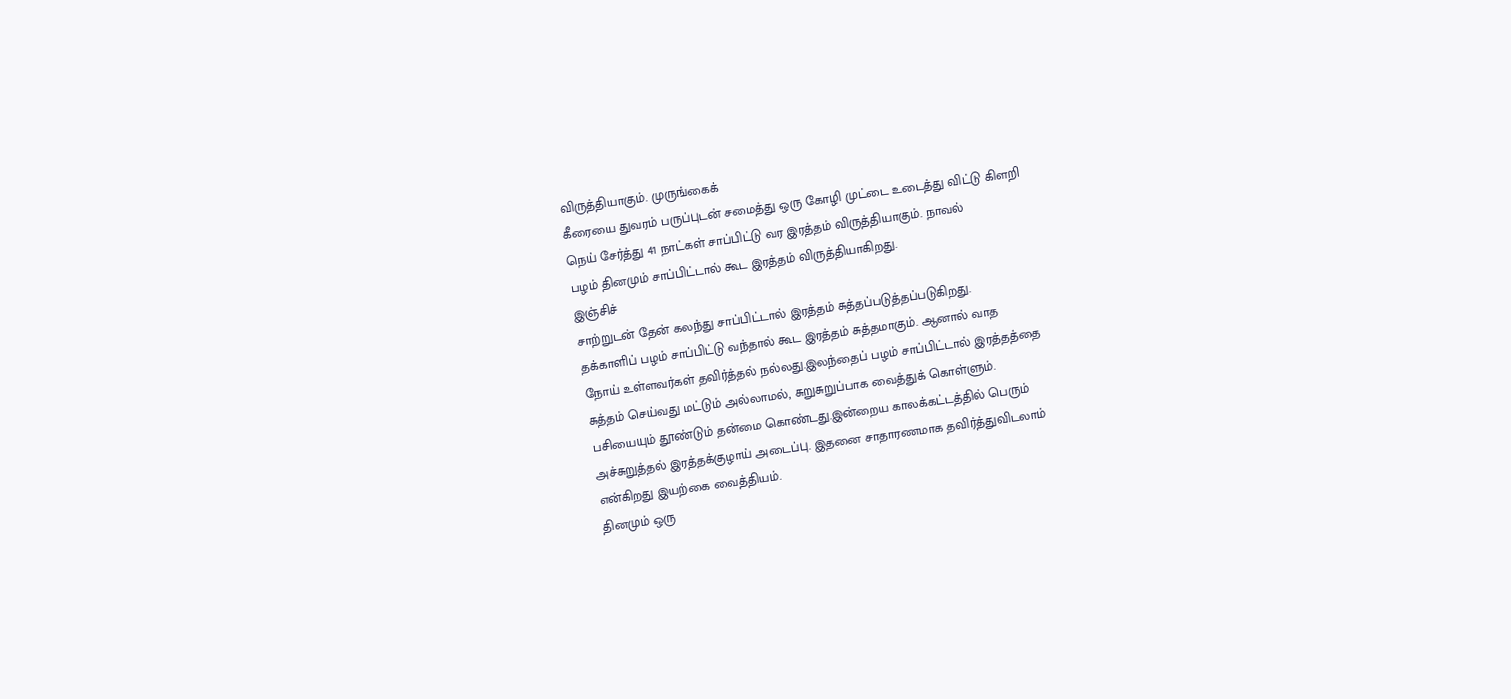விருத்தியாகும். முருங்கைக்
கீரையை துவரம் பருப்புடன் சமைத்து ஒரு கோழி முட்டை உடைத்து விட்டு கிளறி
நெய் சேர்த்து 41 நாட்கள் சாப்பிட்டு வர இரத்தம் விருத்தியாகும். நாவல்
பழம் தினமும் சாப்பிட்டால் கூட இரத்தம் விருத்தியாகிறது.
இஞ்சிச்
சாற்றுடன் தேன் கலந்து சாப்பிட்டால் இரத்தம் சுத்தப்படுத்தப்படுகிறது.
தக்காளிப் பழம் சாப்பிட்டு வந்தால் கூட இரத்தம் சுத்தமாகும். ஆனால் வாத
நோய் உள்ளவர்கள் தவிர்த்தல் நல்லது.இலந்தைப் பழம் சாப்பிட்டால் இரத்தத்தை
சுத்தம் செய்வது மட்டும் அல்லாமல், சுறுசுறுப்பாக வைத்துக் கொள்ளும்.
பசியையும் தூண்டும் தன்மை கொண்டது.இன்றைய காலக்கட்டத்தில் பெரும்
அச்சுறுத்தல் இரத்தக்குழாய் அடைப்பு. இதனை சாதாரணமாக தவிர்த்துவிடலாம்
என்கிறது இயற்கை வைத்தியம்.
தினமும் ஒரு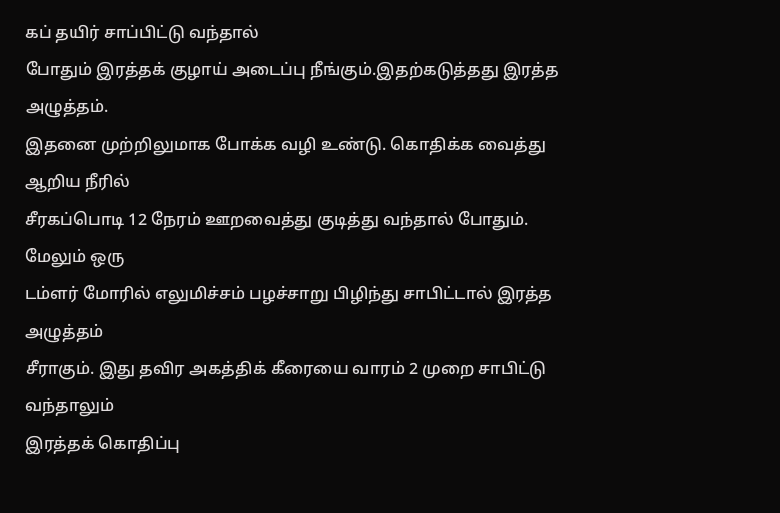கப் தயிர் சாப்பிட்டு வந்தால்
போதும் இரத்தக் குழாய் அடைப்பு நீங்கும்.இதற்கடுத்தது இரத்த அழுத்தம்.
இதனை முற்றிலுமாக போக்க வழி உண்டு. கொதிக்க வைத்து ஆறிய நீரில்
சீரகப்பொடி 12 நேரம் ஊறவைத்து குடித்து வந்தால் போதும். மேலும் ஒரு
டம்ளர் மோரில் எலுமிச்சம் பழச்சாறு பிழிந்து சாபிட்டால் இரத்த அழுத்தம்
சீராகும். இது தவிர அகத்திக் கீரையை வாரம் 2 முறை சாபிட்டு வந்தாலும்
இரத்தக் கொதிப்பு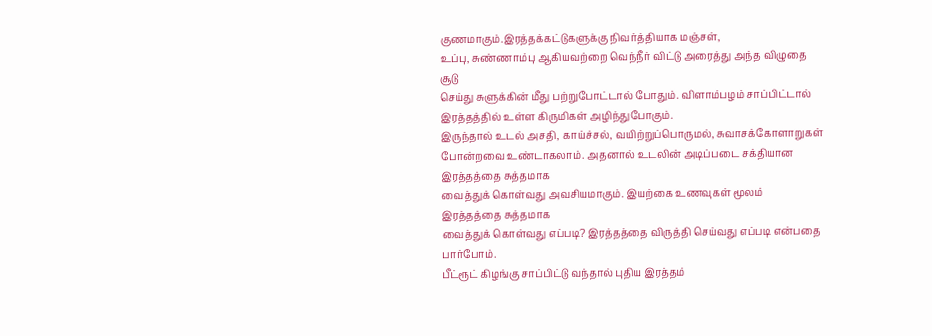குணமாகும்.இரத்தக்கட்டுகளுக்கு நிவர்த்தியாக மஞ்சள்,
உப்பு, சுண்ணாம்பு ஆகியவற்றை வெந்நீர் விட்டு அரைத்து அந்த விழுதை சூடு
செய்து சுளுக்கின் மீது பற்றுபோட்டால் போதும். விளாம்பழம் சாப்பிட்டால்
இரத்தத்தில் உள்ள கிருமிகள் அழிந்துபோகும்.
இருந்தால் உடல் அசதி, காய்ச்சல், வயிற்றுப்பொருமல், சுவாசக்கோளாறுகள்
போன்றவை உண்டாகலாம். அதனால் உடலின் அடிப்படை சக்தியான இரத்தத்தை சுத்தமாக
வைத்துக் கொள்வது அவசியமாகும். இயற்கை உணவுகள் மூலம் இரத்தத்தை சுத்தமாக
வைத்துக் கொள்வது எப்படி? இரத்தத்தை விருத்தி செய்வது எப்படி என்பதை
பார்போம்.
பீட்ரூட் கிழங்கு சாப்பிட்டு வந்தால் புதிய இரத்தம்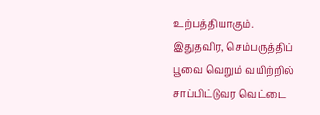உற்பத்தியாகும். இதுதவிர, செம்பருத்திப் பூவை வெறும் வயிற்றில்
சாப்பிட்டுவர வெட்டை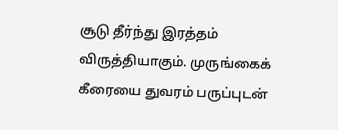சூடு தீர்ந்து இரத்தம் விருத்தியாகும். முருங்கைக்
கீரையை துவரம் பருப்புடன்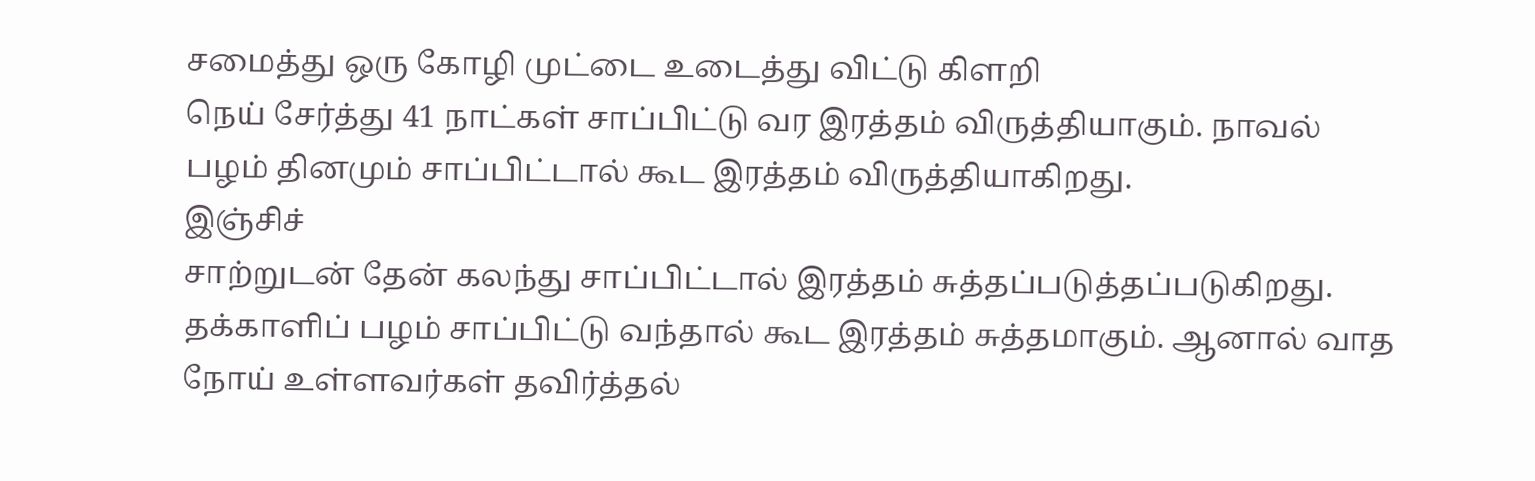சமைத்து ஒரு கோழி முட்டை உடைத்து விட்டு கிளறி
நெய் சேர்த்து 41 நாட்கள் சாப்பிட்டு வர இரத்தம் விருத்தியாகும். நாவல்
பழம் தினமும் சாப்பிட்டால் கூட இரத்தம் விருத்தியாகிறது.
இஞ்சிச்
சாற்றுடன் தேன் கலந்து சாப்பிட்டால் இரத்தம் சுத்தப்படுத்தப்படுகிறது.
தக்காளிப் பழம் சாப்பிட்டு வந்தால் கூட இரத்தம் சுத்தமாகும். ஆனால் வாத
நோய் உள்ளவர்கள் தவிர்த்தல்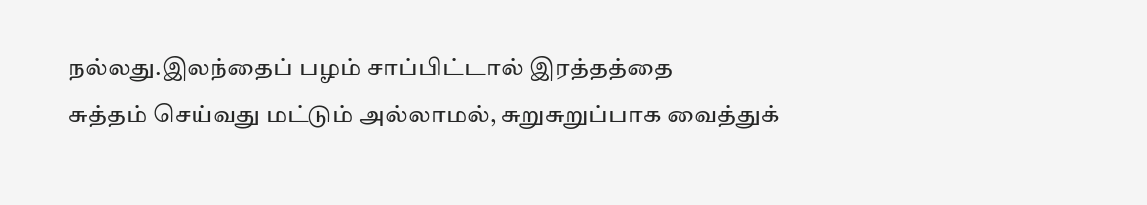நல்லது.இலந்தைப் பழம் சாப்பிட்டால் இரத்தத்தை
சுத்தம் செய்வது மட்டும் அல்லாமல், சுறுசுறுப்பாக வைத்துக்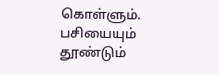கொள்ளும்.
பசியையும் தூண்டும்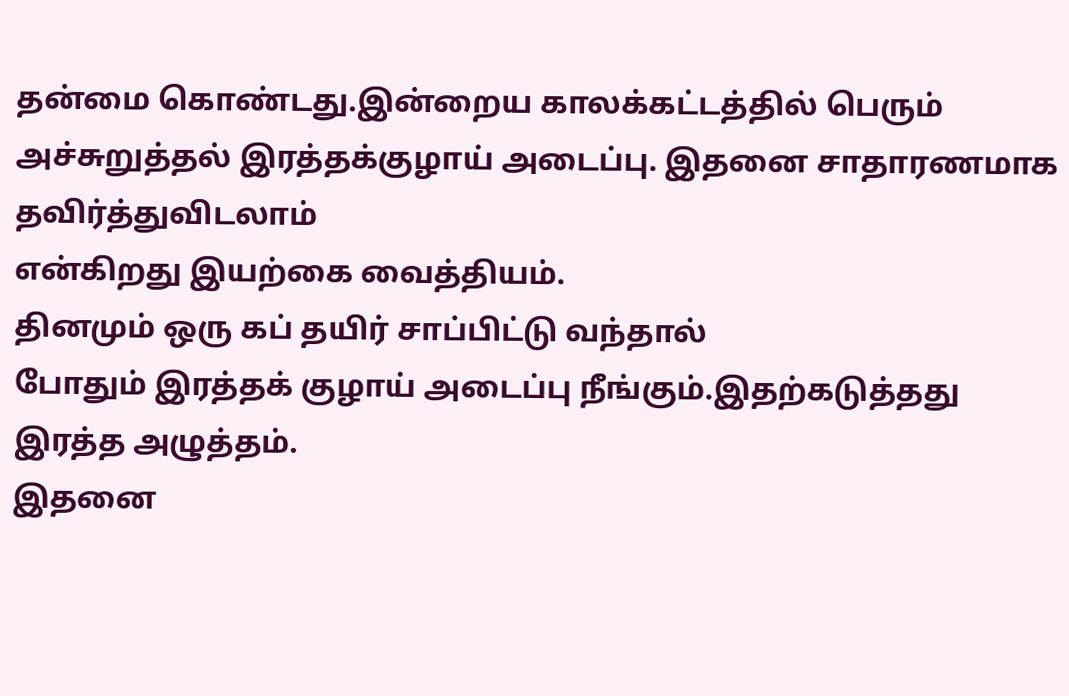தன்மை கொண்டது.இன்றைய காலக்கட்டத்தில் பெரும்
அச்சுறுத்தல் இரத்தக்குழாய் அடைப்பு. இதனை சாதாரணமாக தவிர்த்துவிடலாம்
என்கிறது இயற்கை வைத்தியம்.
தினமும் ஒரு கப் தயிர் சாப்பிட்டு வந்தால்
போதும் இரத்தக் குழாய் அடைப்பு நீங்கும்.இதற்கடுத்தது இரத்த அழுத்தம்.
இதனை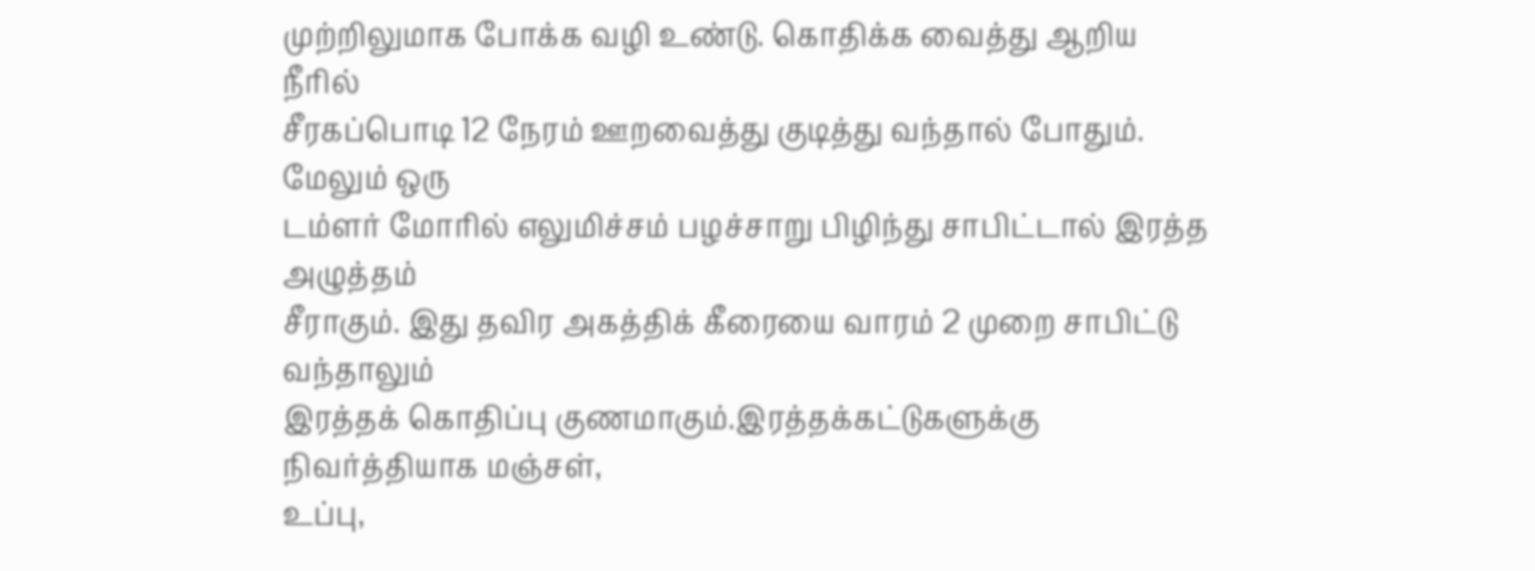முற்றிலுமாக போக்க வழி உண்டு. கொதிக்க வைத்து ஆறிய நீரில்
சீரகப்பொடி 12 நேரம் ஊறவைத்து குடித்து வந்தால் போதும். மேலும் ஒரு
டம்ளர் மோரில் எலுமிச்சம் பழச்சாறு பிழிந்து சாபிட்டால் இரத்த அழுத்தம்
சீராகும். இது தவிர அகத்திக் கீரையை வாரம் 2 முறை சாபிட்டு வந்தாலும்
இரத்தக் கொதிப்பு குணமாகும்.இரத்தக்கட்டுகளுக்கு நிவர்த்தியாக மஞ்சள்,
உப்பு,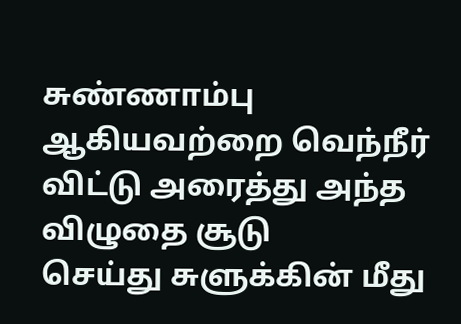சுண்ணாம்பு ஆகியவற்றை வெந்நீர் விட்டு அரைத்து அந்த விழுதை சூடு
செய்து சுளுக்கின் மீது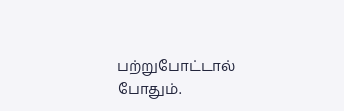பற்றுபோட்டால் போதும்.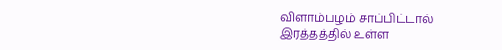விளாம்பழம் சாப்பிட்டால்
இரத்தத்தில் உள்ள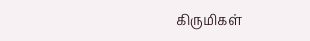கிருமிகள்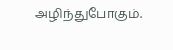அழிந்துபோகும்.